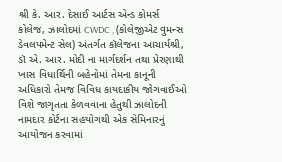શ્રી કે. આર. દેસાઈ આર્ટસ એન્ડ કોમર્સ કોલેજ, ઝાલોદમાં CWDC , (કોલેજીએટ વુમન્સ ડેવલપમેન્ટ સેલ) અંતર્ગત કૉલેજના આચાર્યશ્રી, ડૉ એ. આર. મોદી ના માર્ગદર્શન તથા પ્રેરણાથી ખાસ વિધાર્થિની બહેનોમાં તેમના કાનૂની અધિકારો તેમજ વિવિધ કાયદાકીય જોગવાઈઓ વિશે જાગૃતતા કેળવવાના હેતુથી ઝાલોદની નામદાર કોર્ટના સહયોગથી એક સેમિનારનું આયોજન કરવામાં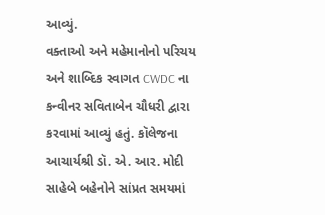આવ્યું.
વક્તાઓ અને મહેમાનોનો પરિચય અને શાબ્દિક સ્વાગત CWDC ના કન્વીનર સવિતાબેન ચૌધરી દ્વારા કરવામાં આવ્યું હતું. કૉલેજના આચાર્યશ્રી ડૉ. એ. આર. મોદી સાહેબે બહેનોને સાંપ્રત સમયમાં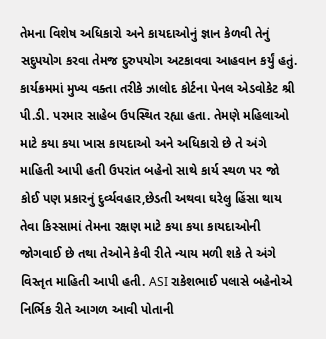તેમના વિશેષ અધિકારો અને કાયદાઓનું જ્ઞાન કેળવી તેનું સદુપયોગ કરવા તેમજ દુરુપયોગ અટકાવવા આહવાન કર્યું હતું.
કાર્યક્રમમાં મુખ્ય વક્તા તરીકે ઝાલોદ કોર્ટના પેનલ એડવોકેટ શ્રી પી.ડી. પરમાર સાહેબ ઉપસ્થિત રહ્યા હતા. તેમણે મહિલાઓ માટે કયા કયા ખાસ કાયદાઓ અને અધિકારો છે તે અંગે માહિતી આપી હતી ઉપરાંત બહેનો સાથે કાર્ય સ્થળ પર જો કોઈ પણ પ્રકારનું દુર્વ્યવહાર,છેડતી અથવા ઘરેલુ હિંસા થાય તેવા કિસ્સામાં તેમના રક્ષણ માટે કયા કયા કાયદાઓની જોગવાઈ છે તથા તેઓને કેવી રીતે ન્યાય મળી શકે તે અંગે વિસ્તૃત માહિતી આપી હતી. ASI રાકેશભાઈ પલાસે બહેનોએ નિર્ભિક રીતે આગળ આવી પોતાની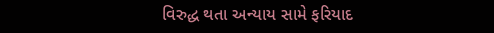વિરુદ્ધ થતા અન્યાય સામે ફરિયાદ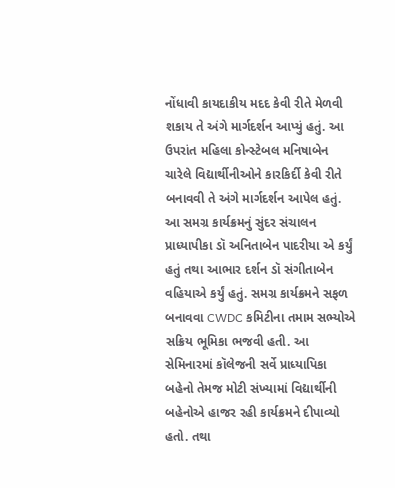નોંધાવી કાયદાકીય મદદ કેવી રીતે મેળવી શકાય તે અંગે માર્ગદર્શન આપ્યું હતું. આ ઉપરાંત મહિલા કોન્સ્ટેબલ મનિષાબેન ચારેલે વિદ્યાર્થીનીઓને કારકિર્દી કેવી રીતે બનાવવી તે અંગે માર્ગદર્શન આપેલ હતું.
આ સમગ્ર કાર્યક્રમનું સુંદર સંચાલન પ્રાધ્યાપીકા ડૉ અનિતાબેન પાદરીયા એ કર્યું હતું તથા આભાર દર્શન ડૉ સંગીતાબેન વહિયાએ કર્યું હતું. સમગ્ર કાર્યક્રમને સફળ બનાવવા CWDC કમિટીના તમામ સભ્યોએ સક્રિય ભૂમિકા ભજવી હતી. આ સેમિનારમાં કૉલેજની સર્વે પ્રાધ્યાપિકા બહેનો તેમજ મોટી સંખ્યામાં વિદ્યાર્થીની બહેનોએ હાજર રહી કાર્યક્રમને દીપાવ્યો હતો. તથા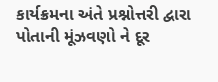કાર્યક્રમના અંતે પ્રશ્નોત્તરી દ્વારા પોતાની મૂંઝવણો ને દૂર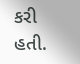કરી હતી.